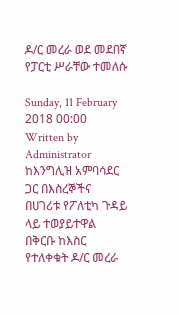ዶ/ር መረራ ወደ መደበኛ የፓርቲ ሥራቸው ተመለሱ

Sunday, 11 February 2018 00:00 Written by Administrator ከእንግሊዝ አምባሳደር ጋር በእስረኞችና በሀገሪቱ የፖለቲካ ጉዳይ ላይ ተወያይተዋል በቅርቡ ከእስር የተለቀቁት ዶ/ር መረራ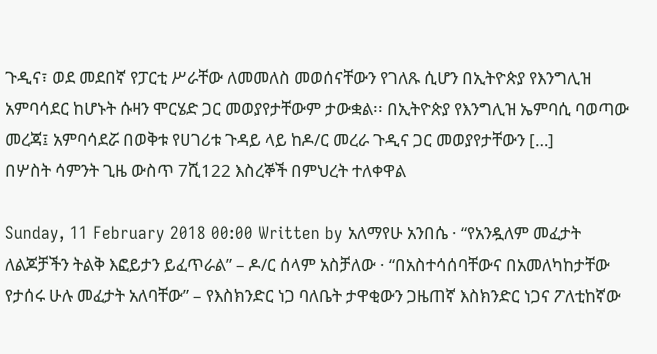ጉዲና፣ ወደ መደበኛ የፓርቲ ሥራቸው ለመመለስ መወሰናቸውን የገለጹ ሲሆን በኢትዮጵያ የእንግሊዝ አምባሳደር ከሆኑት ሱዛን ሞርሄድ ጋር መወያየታቸውም ታውቋል፡፡ በኢትዮጵያ የእንግሊዝ ኤምባሲ ባወጣው መረጃ፤ አምባሳደሯ በወቅቱ የሀገሪቱ ጉዳይ ላይ ከዶ/ር መረራ ጉዲና ጋር መወያየታቸውን […]
በሦስት ሳምንት ጊዜ ውስጥ 7ሺ122 እስረኞች በምህረት ተለቀዋል

Sunday, 11 February 2018 00:00 Written by አለማየሁ አንበሴ · “የአንዷለም መፈታት ለልጆቻችን ትልቅ እፎይታን ይፈጥራል” – ዶ/ር ሰላም አስቻለው · “በአስተሳሰባቸውና በአመለካከታቸው የታሰሩ ሁሉ መፈታት አለባቸው” – የእስክንድር ነጋ ባለቤት ታዋቂውን ጋዜጠኛ እስክንድር ነጋና ፖለቲከኛው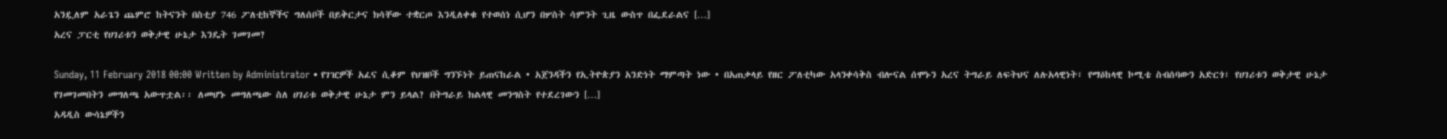አንዷለም አራጌን ጨምሮ ከትናንት በስቲያ 746 ፖለቲከኞችና ግለሰቦች በይቅርታና ክሳቸው ተቋርጦ እንዲለቀቁ የተወሰነ ሲሆን በሦስት ሳምንት ጊዜ ውስጥ በፌደራልና […]
አረና ፓርቲ የሀገሪቱን ወቅታዊ ሁኔታ እንዴት ገመገመ?

Sunday, 11 February 2018 00:00 Written by Administrator • የገዢዎች አፈና ሲቆም የህዝቦች ግንኙነት ይጠናከራል • አጀንዳችን የኢትዮጵያን አንድነት ማምጣት ነው • በአጠቃላይ የዘር ፖለቲካው አላንቀሳቅስ ብሎናል ሰሞኑን አረና ትግራይ ለፍትህና ለሉአላዊነት፣ የማዕከላዊ ኮሚቴ ስብሰባውን አድርጎ፣ የሀገሪቱን ወቅታዊ ሁኔታ የገመገመበትን መግለጫ አውጥቷል፡፡ ለመሆኑ መግለጫው ስለ ሀገሪቱ ወቅታዊ ሁኔታ ምን ይላል? በትግራይ ክልላዊ መንግስት የተደረገውን […]
አዳዲስ ውሳኔዎችን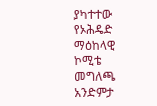ያካተተው የኦሕዴድ ማዕከላዊ ኮሚቴ መግለጫ አንድምታ